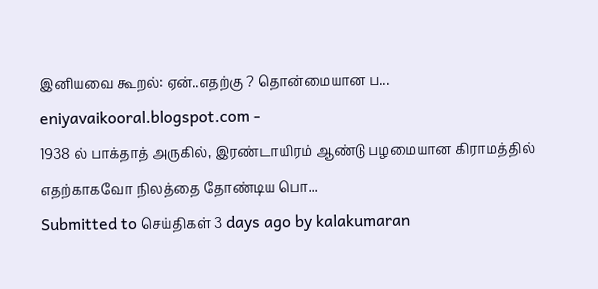இனியவை கூறல்: ஏன்..எதற்கு ? தொன்மையான ப...
eniyavaikooral.blogspot.com -
1938 ல் பாக்தாத் அருகில், இரண்டாயிரம் ஆண்டு பழமையான கிராமத்தில் எதற்காகவோ நிலத்தை தோண்டிய பொ...
Submitted to செய்திகள் 3 days ago by kalakumaran